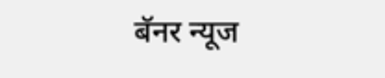बॅनर न्यूज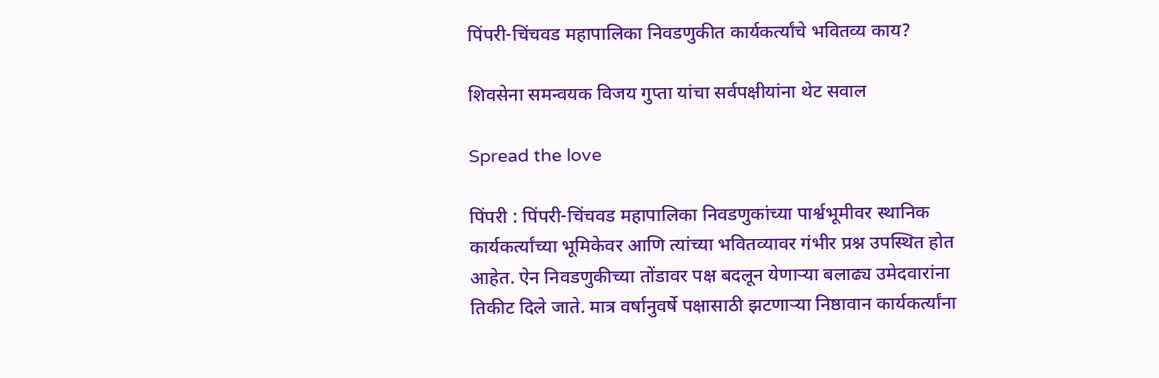पिंपरी-चिंचवड महापालिका निवडणुकीत कार्यकर्त्यांचे भवितव्य काय?

शिवसेना समन्वयक विजय गुप्ता यांचा सर्वपक्षीयांना थेट सवाल

Spread the love

पिंपरी : पिंपरी-चिंचवड महापालिका निवडणुकांच्या पार्श्वभूमीवर स्थानिक कार्यकर्त्यांच्या भूमिकेवर आणि त्यांच्या भवितव्यावर गंभीर प्रश्न उपस्थित होत आहेत. ऐन निवडणुकीच्या तोंडावर पक्ष बदलून येणाऱ्या बलाढ्य उमेदवारांना तिकीट दिले जाते. मात्र वर्षानुवर्षे पक्षासाठी झटणाऱ्या निष्ठावान कार्यकर्त्यांना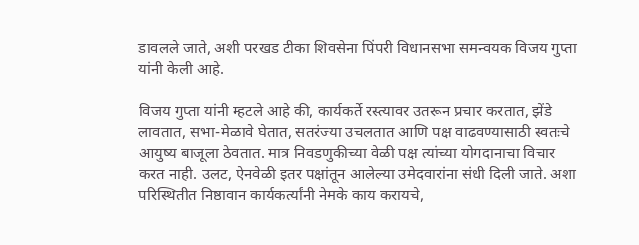डावलले जाते, अशी परखड टीका शिवसेना पिंपरी विधानसभा समन्वयक विजय गुप्ता यांनी केली आहे.

विजय गुप्ता यांनी म्हटले आहे की, कार्यकर्ते रस्त्यावर उतरून प्रचार करतात, झेंडे लावतात, सभा-मेळावे घेतात, सतरंज्या उचलतात आणि पक्ष वाढवण्यासाठी स्वतःचे आयुष्य बाजूला ठेवतात. मात्र निवडणुकीच्या वेळी पक्ष त्यांच्या योगदानाचा विचार करत नाही. उलट, ऐनवेळी इतर पक्षांतून आलेल्या उमेदवारांना संधी दिली जाते. अशा परिस्थितीत निष्ठावान कार्यकर्त्यांनी नेमके काय करायचे,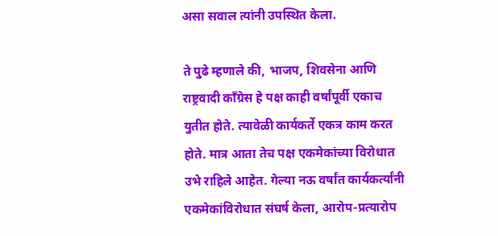असा सवाल त्यांनी उपस्थित केला.

ते पुढे म्हणाले की, भाजप, शिवसेना आणि राष्ट्रवादी काँग्रेस हे पक्ष काही वर्षांपूर्वी एकाच युतीत होते. त्यावेळी कार्यकर्ते एकत्र काम करत होते. मात्र आता तेच पक्ष एकमेकांच्या विरोधात उभे राहिले आहेत. गेल्या नऊ वर्षांत कार्यकर्त्यांनी एकमेकांविरोधात संघर्ष केला, आरोप-प्रत्यारोप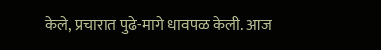केले, प्रचारात पुढे-मागे धावपळ केली. आज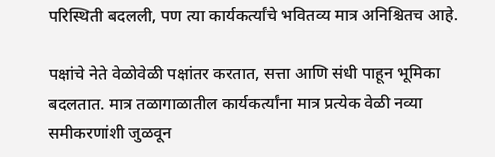परिस्थिती बदलली, पण त्या कार्यकर्त्यांचे भवितव्य मात्र अनिश्चितच आहे.

पक्षांचे नेते वेळोवेळी पक्षांतर करतात, सत्ता आणि संधी पाहून भूमिका बदलतात. मात्र तळागाळातील कार्यकर्त्यांना मात्र प्रत्येक वेळी नव्या समीकरणांशी जुळवून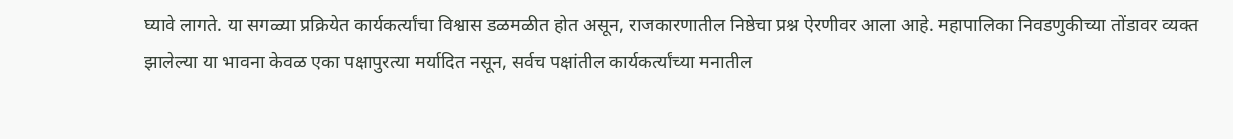घ्यावे लागते. या सगळ्या प्रक्रियेत कार्यकर्त्यांचा विश्वास डळमळीत होत असून, राजकारणातील निष्ठेचा प्रश्न ऐरणीवर आला आहे. महापालिका निवडणुकीच्या तोंडावर व्यक्त झालेल्या या भावना केवळ एका पक्षापुरत्या मर्यादित नसून, सर्वच पक्षांतील कार्यकर्त्यांच्या मनातील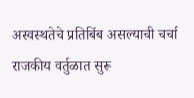अस्वस्थतेचे प्रतिबिंब असल्याची चर्चा राजकीय वर्तुळात सुरू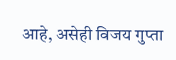आहे, असेही विजय गुप्ता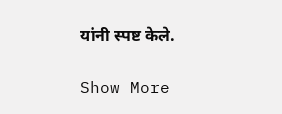यांनी स्पष्ट केले.

Show More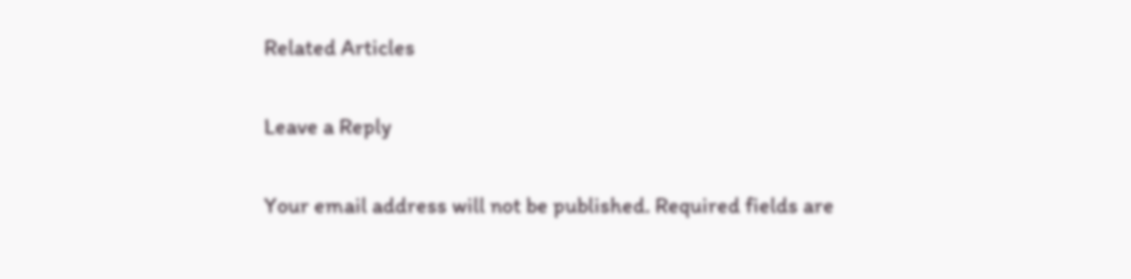Related Articles

Leave a Reply

Your email address will not be published. Required fields are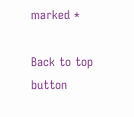marked *

Back to top button